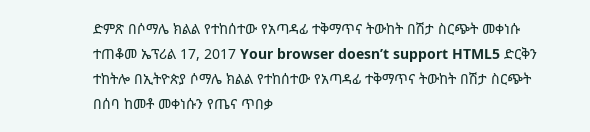ድምጽ በሶማሌ ክልል የተከሰተው የአጣዳፊ ተቅማጥና ትውከት በሽታ ስርጭት መቀነሱ ተጠቆመ ኤፕሪል 17, 2017 Your browser doesn’t support HTML5 ድርቅን ተከትሎ በኢትዮጵያ ሶማሌ ክልል የተከሰተው የአጣዳፊ ተቅማጥና ትውከት በሽታ ስርጭት በሰባ ከመቶ መቀነሱን የጤና ጥበቃ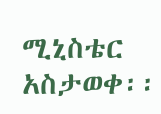ሚኒስቴር አስታወቀ፡፡